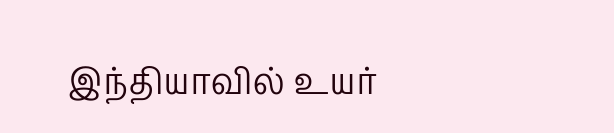இந்தியாவில் உயர்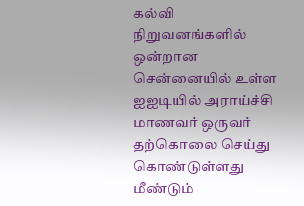கல்வி நிறுவனங்களில் ஒன்றான சென்னையில் உள்ள ஐஐடியில் அராய்ச்சி மாணவர் ஒருவர் தற்கொலை செய்து கொண்டுள்ளது மீண்டும்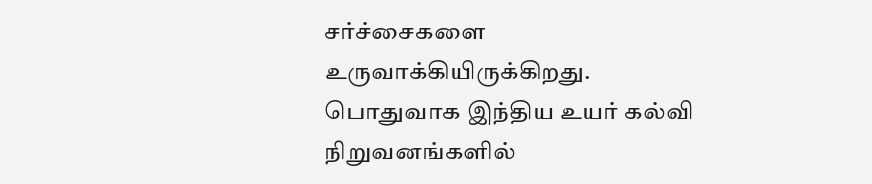சர்ச்சைகளை உருவாக்கியிருக்கிறது. பொதுவாக இந்திய உயர் கல்வி நிறுவனங்களில்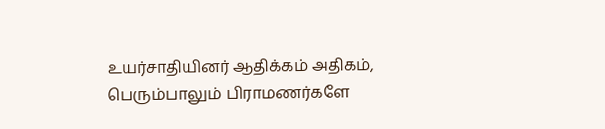உயர்சாதியினர் ஆதிக்கம் அதிகம், பெரும்பாலும் பிராமணர்களே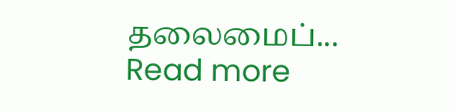தலைமைப்...
Read more